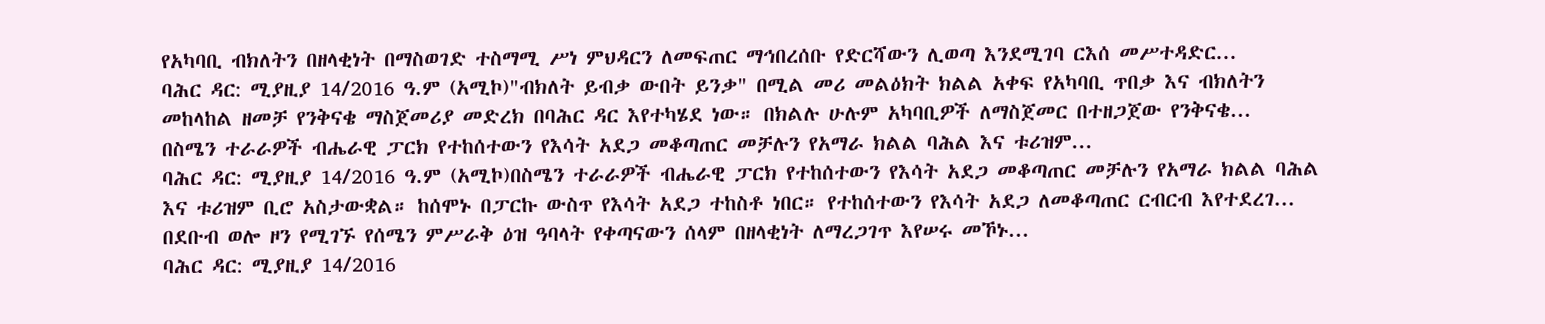የአካባቢ ብክለትን በዘላቂነት በማስወገድ ተስማሚ ሥነ ምህዳርን ለመፍጠር ማኅበረሰቡ የድርሻውን ሊወጣ እንደሚገባ ርእሰ መሥተዳድር...
ባሕር ዳር: ሚያዚያ 14/2016 ዓ.ም (አሚኮ)"ብክለት ይብቃ ውበት ይንቃ" በሚል መሪ መልዕክት ክልል አቀፍ የአካባቢ ጥበቃ እና ብክለትን መከላከል ዘመቻ የንቅናቄ ማስጀመሪያ መድረክ በባሕር ዳር እየተካሄደ ነው። በክልሉ ሁሉም አካባቢዎች ለማስጀመር በተዘጋጀው የንቅናቄ...
በስሜን ተራራዎች ብሔራዊ ፓርክ የተከሰተውን የእሳት አደጋ መቆጣጠር መቻሉን የአማራ ክልል ባሕል እና ቱሪዝም...
ባሕር ዳር: ሚያዚያ 14/2016 ዓ.ም (አሚኮ)በስሜን ተራራዎች ብሔራዊ ፓርክ የተከሰተውን የእሳት አደጋ መቆጣጠር መቻሉን የአማራ ክልል ባሕል እና ቱሪዝም ቢሮ አስታውቋል። ከሰሞኑ በፓርኩ ውስጥ የእሳት አደጋ ተከስቶ ነበር። የተከሰተውን የእሳት አደጋ ለመቆጣጠር ርብርብ እየተደረገ...
በደቡብ ወሎ ዞን የሚገኙ የሰሜን ምሥራቅ ዕዝ ዓባላት የቀጣናውን ሰላም በዘላቂነት ለማረጋገጥ እየሠሩ መኾኑ...
ባሕር ዳር: ሚያዚያ 14/2016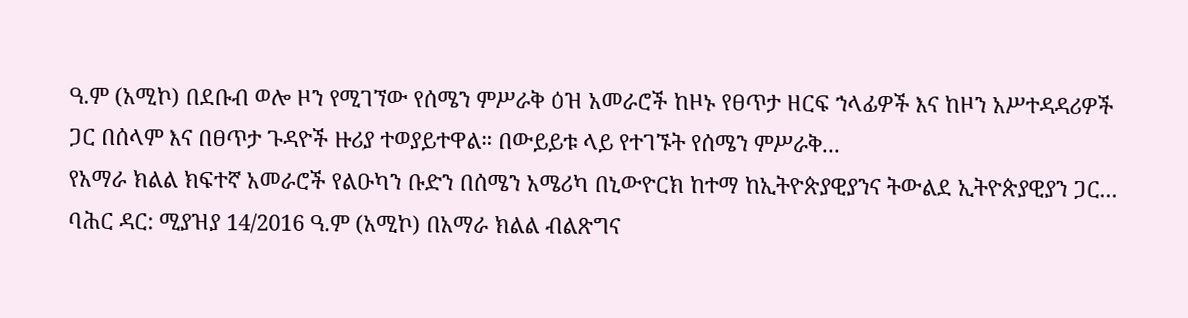ዓ.ም (አሚኮ) በደቡብ ወሎ ዞን የሚገኘው የሰሜን ምሥራቅ ዕዝ አመራሮች ከዞኑ የፀጥታ ዘርፍ ኀላፊዎች እና ከዞን አሥተዳዳሪዎች ጋር በሰላም እና በፀጥታ ጉዳዮች ዙሪያ ተወያይተዋል። በውይይቱ ላይ የተገኙት የሰሜን ምሥራቅ...
የአማራ ክልል ክፍተኛ አመራሮች የልዑካን ቡድን በሰሜን አሜሪካ በኒውዮርክ ከተማ ከኢትዮጵያዊያንና ትውልደ ኢትዮጵያዊያን ጋር...
ባሕር ዳር: ሚያዝያ 14/2016 ዓ.ም (አሚኮ) በአማራ ክልል ብልጽግና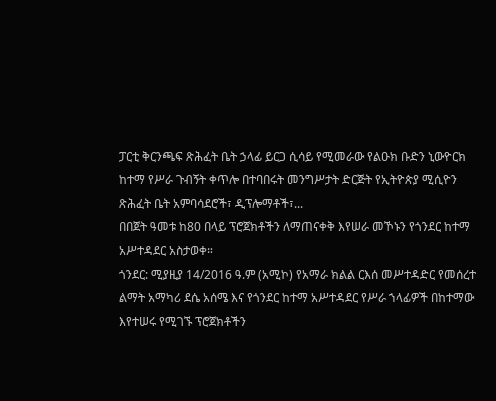ፓርቲ ቅርንጫፍ ጽሕፈት ቤት ኃላፊ ይርጋ ሲሳይ የሚመራው የልዑክ ቡድን ኒውዮርክ ከተማ የሥራ ጉብኝት ቀጥሎ በተባበሩት መንግሥታት ድርጅት የኢትዮጵያ ሚሲዮን ጽሕፈት ቤት አምባሳደሮች፣ ዲፕሎማቶች፣...
በበጀት ዓመቱ ከ80 በላይ ፕሮጀክቶችን ለማጠናቀቅ እየሠራ መኾኑን የጎንደር ከተማ አሥተዳደር አስታወቀ።
ጎንደር: ሚያዚያ 14/2016 ዓ.ም (አሚኮ) የአማራ ክልል ርእሰ መሥተዳድር የመሰረተ ልማት አማካሪ ደሴ አሰሜ እና የጎንደር ከተማ አሥተዳደር የሥራ ኀላፊዎች በከተማው እየተሠሩ የሚገኙ ፕሮጀክቶችን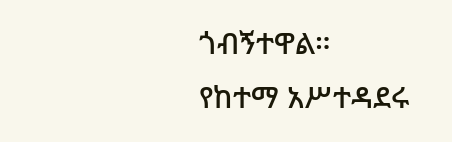ጎብኝተዋል።
የከተማ አሥተዳደሩ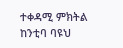ተቀዳሚ ምክትል ከንቲባ ባዩህ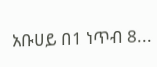አቡሀይ በ1 ነጥብ 8...